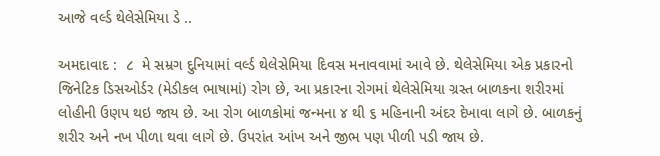આજે વર્લ્ડ થેલેસેમિયા ડે ..

અમદાવાદ :  ૮  મે સમ્રગ દુનિયામાં વર્લ્ડ થેલેસેમિયા દિવસ મનાવવામાં આવે છે. થેલેસેમિયા એક પ્રકારનો જિનેટિક ડિસઓર્ડર (મેડીકલ ભાષામાં) રોગ છે, આ પ્રકારના રોગમાં થેલેસેમિયા ગ્રસ્ત બાળકના શરીરમાં લોહીની ઉણપ થઇ જાય છે. આ રોગ બાળકોમાં જન્મના ૪ થી ૬ મહિનાની અંદર દેખાવા લાગે છે. બાળકનું શરીર અને નખ પીળા થવા લાગે છે. ઉપરાંત આંખ અને જીભ પણ પીળી પડી જાય છે.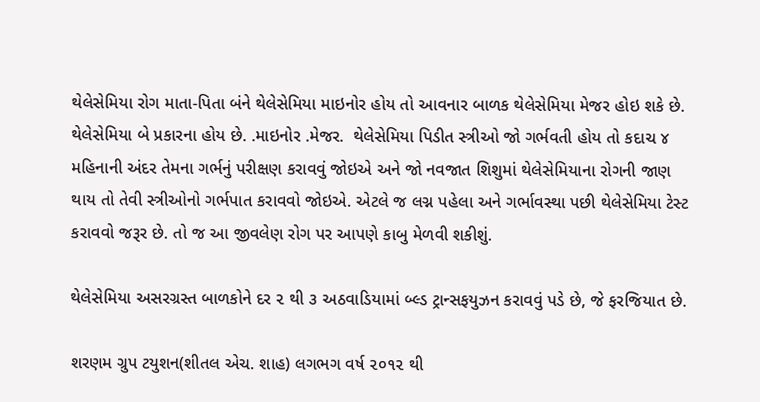થેલેસેમિયા રોગ માતા-પિતા બંને થેલેસેમિયા માઇનોર હોય તો આવનાર બાળક થેલેસેમિયા મેજર હોઇ શકે છે. થેલેસેમિયા બે પ્રકારના હોય છે. .માઇનોર .મેજર.  થેલેસેમિયા પિડીત સ્ત્રીઓ જો ગર્ભવતી હોય તો કદાચ ૪ મહિનાની અંદર તેમના ગર્ભનું પરીક્ષણ કરાવવું જોઇએ અને જો નવજાત શિશુમાં થેલેસેમિયાના રોગની જાણ થાય તો તેવી સ્ત્રીઓનો ગર્ભપાત કરાવવો જોઇએ. એટલે જ લગ્ન પહેલા અને ગર્ભાવસ્થા પછી થેલેસેમિયા ટેસ્ટ કરાવવો જરૂર છે. તો જ આ જીવલેણ રોગ પર આપણે કાબુ મેળવી શકીશું.

થેલેસેમિયા અસરગ્રસ્ત બાળકોને દર ૨ થી ૩ અઠવાડિયામાં બ્લ્ડ ટ્રાન્સફયુઝન કરાવવું પડે છે, જે ફરજિયાત છે.

શરણમ ગ્રુપ ટયુશન(શીતલ એચ. શાહ) લગભગ વર્ષ ૨૦૧૨ થી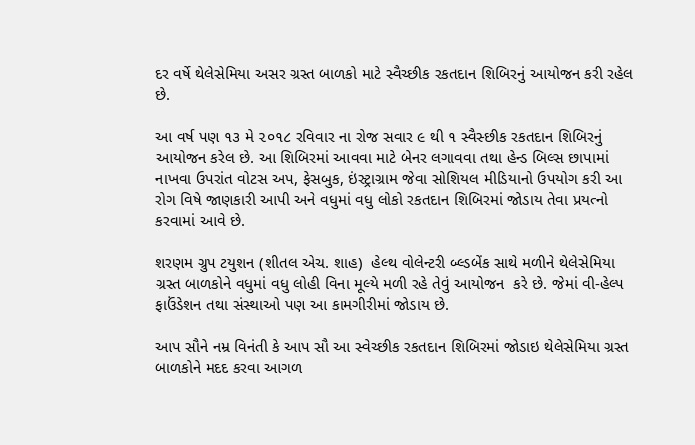દર વર્ષે થેલેસેમિયા અસર ગ્રસ્ત બાળકો માટે સ્વૈચ્છીક રકતદાન શિબિરનું આયોજન કરી રહેલ છે.

આ વર્ષ પણ ૧૩ મે ૨૦૧૮ રવિવાર ના રોજ સવાર ૯ થી ૧ સ્વૈસ્છીક રકતદાન શિબિરનું આયોજન કરેલ છે. આ શિબિરમાં આવવા માટે બેનર લગાવવા તથા હેન્ડ બિલ્સ છાપામાં નાખવા ઉપરાંત વોટસ અપ, ફેસબુક, ઇંસ્ટ્રાગ્રામ જેવા સોશિયલ મીડિયાનો ઉપયોગ કરી આ રોગ વિષે જાણકારી આપી અને વધુમાં વધુ લોકો રકતદાન શિબિરમાં જોડાય તેવા પ્રયત્નો કરવામાં આવે છે.

શરણમ ગ્રુપ ટયુશન (શીતલ એચ. શાહ)  હેલ્થ વોલેન્ટરી બ્લ્ડબેંક સાથે મળીને થેલેસેમિયા ગ્રસ્ત બાળકોને વધુમાં વધુ લોહી વિના મૂલ્યે મળી રહે તેવું આયોજન  કરે છે. જેમાં વી-હેલ્પ ફાઉંડેશન તથા સંસ્થાઓ પણ આ કામગીરીમાં જોડાય છે.

આપ સૌને નમ્ર વિનંતી કે આપ સૌ આ સ્વેચ્છીક રકતદાન શિબિરમાં જોડાઇ થેલેસેમિયા ગ્રસ્ત બાળકોને મદદ કરવા આગળ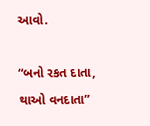આવો.

“બનો રકત દાતા, થાઓ વનદાતા”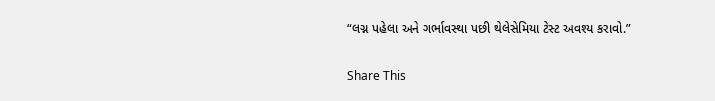“લગ્ન પહેલા અને ગર્ભાવસ્થા પછી થેલેસેમિયા ટેસ્ટ અવશ્ય કરાવો.”

Share This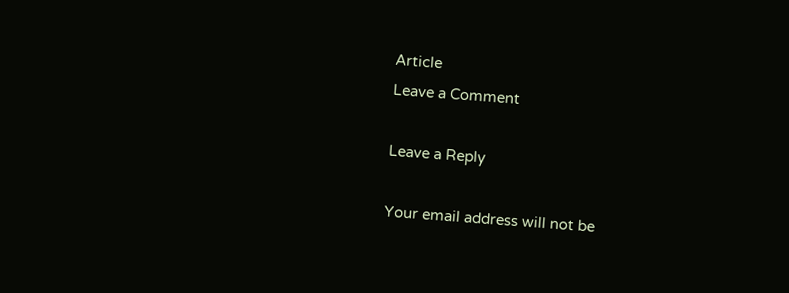Article
Leave a Comment

Leave a Reply

Your email address will not be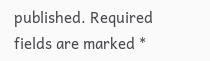published. Required fields are marked *